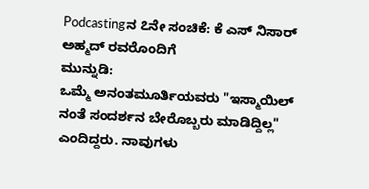Podcastingನ ೭ನೇ ಸಂಚಿಕೆ: ಕೆ ಎಸ್ ನಿಸಾರ್ ಅಹ್ಮದ್ ರವರೊಂದಿಗೆ
ಮುನ್ನುಡಿ:
ಒಮ್ಮೆ ಅನಂತಮೂರ್ತಿಯವರು "ಇಸ್ಮಾಯಿಲ್ ನಂತೆ ಸಂದರ್ಶನ ಬೇರೊಬ್ಬರು ಮಾಡಿದ್ದಿಲ್ಲ" ಎಂದಿದ್ದರು. ನಾವುಗಳು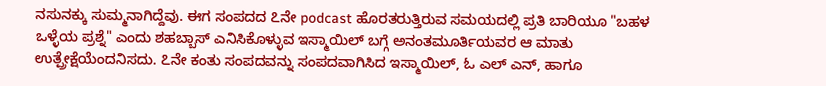ನಸುನಕ್ಕು ಸುಮ್ಮನಾಗಿದ್ದೆವು. ಈಗ ಸಂಪದದ ೭ನೇ podcast ಹೊರತರುತ್ತಿರುವ ಸಮಯದಲ್ಲಿ ಪ್ರತಿ ಬಾರಿಯೂ "ಬಹಳ ಒಳ್ಳೆಯ ಪ್ರಶ್ನೆ" ಎಂದು ಶಹಬ್ಬಾಸ್ ಎನಿಸಿಕೊಳ್ಳುವ ಇಸ್ಮಾಯಿಲ್ ಬಗ್ಗೆ ಅನಂತಮೂರ್ತಿಯವರ ಆ ಮಾತು ಉತ್ಪ್ರೇಕ್ಷೆಯೆಂದನಿಸದು. ೭ನೇ ಕಂತು ಸಂಪದವನ್ನು ಸಂಪದವಾಗಿಸಿದ ಇಸ್ಮಾಯಿಲ್, ಓ ಎಲ್ ಎನ್, ಹಾಗೂ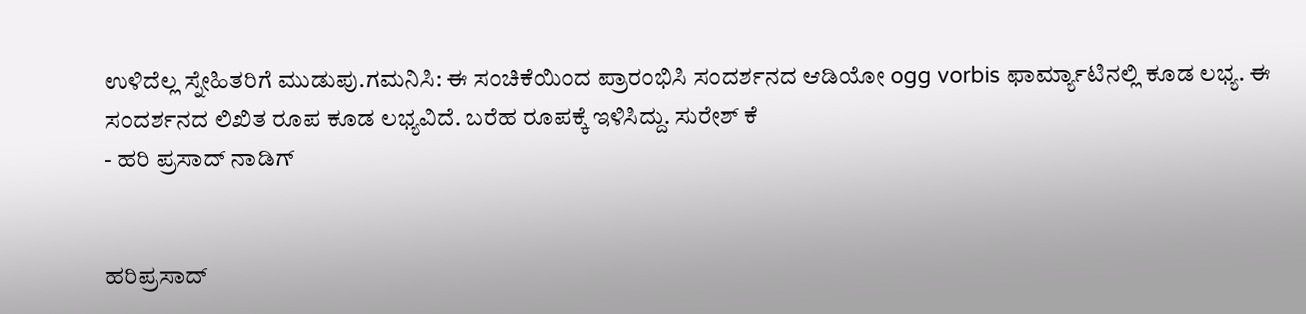ಉಳಿದೆಲ್ಲ ಸ್ನೇಹಿತರಿಗೆ ಮುಡುಪು.ಗಮನಿಸಿ: ಈ ಸಂಚಿಕೆಯಿಂದ ಪ್ರಾರಂಭಿಸಿ ಸಂದರ್ಶನದ ಆಡಿಯೋ ogg vorbis ಫಾರ್ಮ್ಯಾಟಿನಲ್ಲಿ ಕೂಡ ಲಭ್ಯ. ಈ ಸಂದರ್ಶನದ ಲಿಖಿತ ರೂಪ ಕೂಡ ಲಭ್ಯವಿದೆ. ಬರೆಹ ರೂಪಕ್ಕೆ ಇಳಿಸಿದ್ದು. ಸುರೇಶ್ ಕೆ
- ಹರಿ ಪ್ರಸಾದ್ ನಾಡಿಗ್


ಹರಿಪ್ರಸಾದ್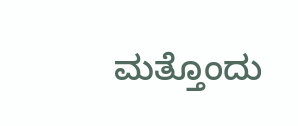ಮತ್ತೊಂದು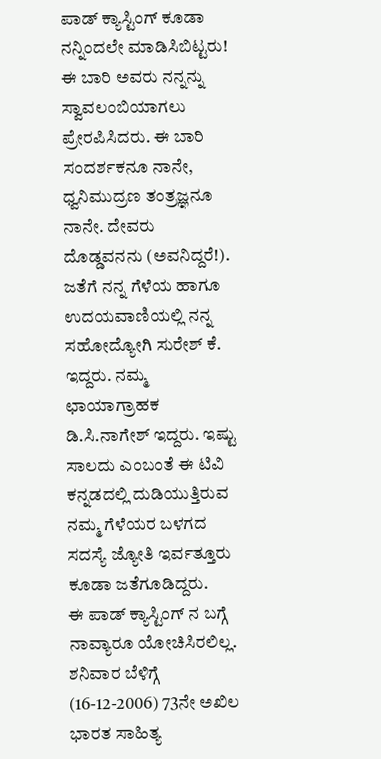ಪಾಡ್ ಕ್ಯಾಸ್ಟಿಂಗ್ ಕೂಡಾ ನನ್ನಿಂದಲೇ ಮಾಡಿಸಿಬಿಟ್ಟರು!
ಈ ಬಾರಿ ಅವರು ನನ್ನನ್ನು ಸ್ವಾವಲಂಬಿಯಾಗಲು ಪ್ರೇರಪಿಸಿದರು. ಈ ಬಾರಿ ಸಂದರ್ಶಕನೂ ನಾನೇ, ಧ್ವನಿಮುದ್ರಣ ತಂತ್ರಜ್ಞನೂ ನಾನೇ. ದೇವರು ದೊಡ್ಡವನನು (ಅವನಿದ್ದರೆ!). ಜತೆಗೆ ನನ್ನ ಗೆಳೆಯ ಹಾಗೂ ಉದಯವಾಣಿಯಲ್ಲಿ ನನ್ನ ಸಹೋದ್ಯೋಗಿ ಸುರೇಶ್ ಕೆ. ಇದ್ದರು. ನಮ್ಮ ಛಾಯಾಗ್ರಾಹಕ ಡಿ.ಸಿ.ನಾಗೇಶ್ ಇದ್ದರು. ಇಷ್ಟು ಸಾಲದು ಎಂಬಂತೆ ಈ ಟಿವಿ ಕನ್ನಡದಲ್ಲಿ ದುಡಿಯುತ್ತಿರುವ ನಮ್ಮ ಗೆಳೆಯರ ಬಳಗದ ಸದಸ್ಯೆ ಜ್ಯೋತಿ ಇರ್ವತ್ತೂರು ಕೂಡಾ ಜತೆಗೂಡಿದ್ದರು.
ಈ ಪಾಡ್ ಕ್ಯಾಸ್ಟಿಂಗ್ ನ ಬಗ್ಗೆ ನಾವ್ಯಾರೂ ಯೋಚಿಸಿರಲಿಲ್ಲ. ಶನಿವಾರ ಬೆಳಿಗ್ಗೆ (16-12-2006) 73ನೇ ಅಖಿಲ ಭಾರತ ಸಾಹಿತ್ಯ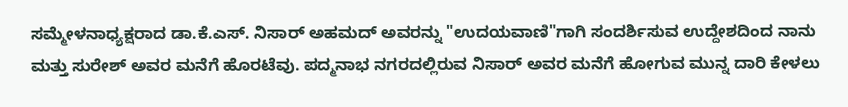ಸಮ್ಮೇಳನಾಧ್ಯಕ್ಷರಾದ ಡಾ.ಕೆ.ಎಸ್. ನಿಸಾರ್ ಅಹಮದ್ ಅವರನ್ನು "ಉದಯವಾಣಿ"ಗಾಗಿ ಸಂದರ್ಶಿಸುವ ಉದ್ದೇಶದಿಂದ ನಾನು ಮತ್ತು ಸುರೇಶ್ ಅವರ ಮನೆಗೆ ಹೊರಟೆವು. ಪದ್ಮನಾಭ ನಗರದಲ್ಲಿರುವ ನಿಸಾರ್ ಅವರ ಮನೆಗೆ ಹೋಗುವ ಮುನ್ನ ದಾರಿ ಕೇಳಲು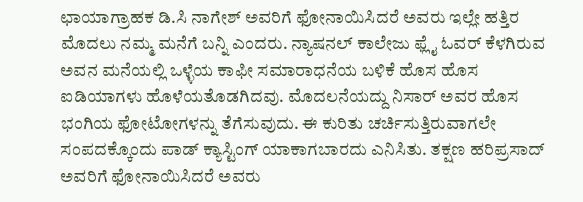ಛಾಯಾಗ್ರಾಹಕ ಡಿ.ಸಿ ನಾಗೇಶ್ ಅವರಿಗೆ ಫೋನಾಯಿಸಿದರೆ ಅವರು ಇಲ್ಲೇ ಹತ್ತಿರ ಮೊದಲು ನಮ್ಮ ಮನೆಗೆ ಬನ್ನಿ ಎಂದರು. ನ್ಯಾಷನಲ್ ಕಾಲೇಜು ಫ್ಲೈ ಓವರ್ ಕೆಳಗಿರುವ ಅವನ ಮನೆಯಲ್ಲಿ ಒಳ್ಳೆಯ ಕಾಫೀ ಸಮಾರಾಧನೆಯ ಬಳಿಕೆ ಹೊಸ ಹೊಸ ಐಡಿಯಾಗಳು ಹೊಳೆಯತೊಡಗಿದವು. ಮೊದಲನೆಯದ್ದು ನಿಸಾರ್ ಅವರ ಹೊಸ ಭಂಗಿಯ ಫೋಟೋಗಳನ್ನು ತೆಗೆಸುವುದು. ಈ ಕುರಿತು ಚರ್ಚಿಸುತ್ತಿರುವಾಗಲೇ ಸಂಪದಕ್ಕೊಂದು ಪಾಡ್ ಕ್ಯಾಸ್ಟಿಂಗ್ ಯಾಕಾಗಬಾರದು ಎನಿಸಿತು. ತಕ್ಷಣ ಹರಿಪ್ರಸಾದ್ ಅವರಿಗೆ ಫೋನಾಯಿಸಿದರೆ ಅವರು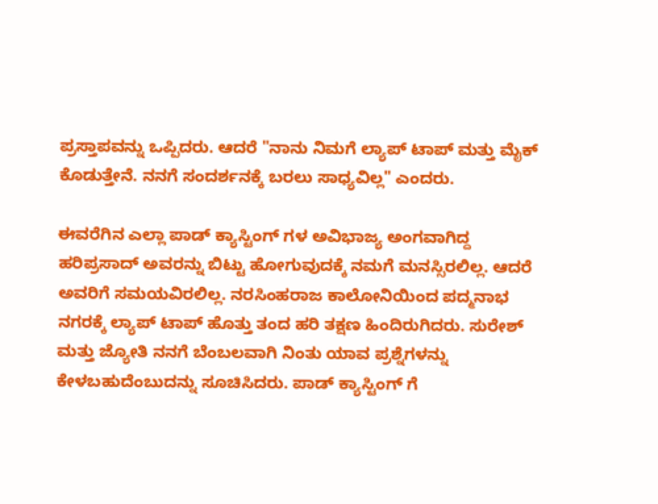ಪ್ರಸ್ತಾಪವನ್ನು ಒಪ್ಪಿದರು. ಆದರೆ "ನಾನು ನಿಮಗೆ ಲ್ಯಾಪ್ ಟಾಪ್ ಮತ್ತು ಮೈಕ್ ಕೊಡುತ್ತೇನೆ. ನನಗೆ ಸಂದರ್ಶನಕ್ಕೆ ಬರಲು ಸಾಧ್ಯವಿಲ್ಲ" ಎಂದರು.

ಈವರೆಗಿನ ಎಲ್ಲಾ ಪಾಡ್ ಕ್ಯಾಸ್ಟಿಂಗ್ ಗಳ ಅವಿಭಾಜ್ಯ ಅಂಗವಾಗಿದ್ದ ಹರಿಪ್ರಸಾದ್ ಅವರನ್ನು ಬಿಟ್ಟು ಹೋಗುವುದಕ್ಕೆ ನಮಗೆ ಮನಸ್ಸಿರಲಿಲ್ಲ. ಆದರೆ ಅವರಿಗೆ ಸಮಯವಿರಲಿಲ್ಲ. ನರಸಿಂಹರಾಜ ಕಾಲೋನಿಯಿಂದ ಪದ್ಮನಾಭ ನಗರಕ್ಕೆ ಲ್ಯಾಪ್ ಟಾಪ್ ಹೊತ್ತು ತಂದ ಹರಿ ತಕ್ಷಣ ಹಿಂದಿರುಗಿದರು. ಸುರೇಶ್ ಮತ್ತು ಜ್ಯೋತಿ ನನಗೆ ಬೆಂಬಲವಾಗಿ ನಿಂತು ಯಾವ ಪ್ರಶ್ನೆಗಳನ್ನು ಕೇಳಬಹುದೆಂಬುದನ್ನು ಸೂಚಿಸಿದರು. ಪಾಡ್ ಕ್ಯಾಸ್ಟಿಂಗ್ ಗೆ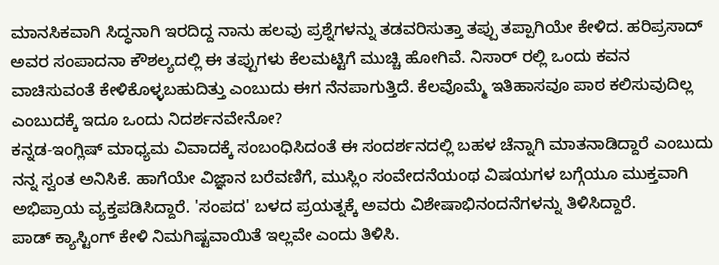ಮಾನಸಿಕವಾಗಿ ಸಿದ್ಧನಾಗಿ ಇರದಿದ್ದ ನಾನು ಹಲವು ಪ್ರಶ್ನೆಗಳನ್ನು ತಡವರಿಸುತ್ತಾ ತಪ್ಪು ತಪ್ಪಾಗಿಯೇ ಕೇಳಿದ. ಹರಿಪ್ರಸಾದ್ ಅವರ ಸಂಪಾದನಾ ಕೌಶಲ್ಯದಲ್ಲಿ ಈ ತಪ್ಪುಗಳು ಕೆಲಮಟ್ಟಿಗೆ ಮುಚ್ಚಿ ಹೋಗಿವೆ. ನಿಸಾರ್ ರಲ್ಲಿ ಒಂದು ಕವನ ವಾಚಿಸುವಂತೆ ಕೇಳಿಕೊಳ್ಳಬಹುದಿತ್ತು ಎಂಬುದು ಈಗ ನೆನಪಾಗುತ್ತಿದೆ. ಕೆಲವೊಮ್ಮೆ ಇತಿಹಾಸವೂ ಪಾಠ ಕಲಿಸುವುದಿಲ್ಲ ಎಂಬುದಕ್ಕೆ ಇದೂ ಒಂದು ನಿದರ್ಶನವೇನೋ?
ಕನ್ನಡ-ಇಂಗ್ಲಿಷ್ ಮಾಧ್ಯಮ ವಿವಾದಕ್ಕೆ ಸಂಬಂಧಿಸಿದಂತೆ ಈ ಸಂದರ್ಶನದಲ್ಲಿ ಬಹಳ ಚೆನ್ನಾಗಿ ಮಾತನಾಡಿದ್ದಾರೆ ಎಂಬುದು ನನ್ನ ಸ್ವಂತ ಅನಿಸಿಕೆ. ಹಾಗೆಯೇ ವಿಜ್ಞಾನ ಬರೆವಣಿಗೆ, ಮುಸ್ಲಿಂ ಸಂವೇದನೆಯಂಥ ವಿಷಯಗಳ ಬಗ್ಗೆಯೂ ಮುಕ್ತವಾಗಿ ಅಭಿಪ್ರಾಯ ವ್ಯಕ್ತಪಡಿಸಿದ್ದಾರೆ. 'ಸಂಪದ' ಬಳದ ಪ್ರಯತ್ನಕ್ಕೆ ಅವರು ವಿಶೇಷಾಭಿನಂದನೆಗಳನ್ನು ತಿಳಿಸಿದ್ದಾರೆ.
ಪಾಡ್ ಕ್ಯಾಸ್ಟಿಂಗ್ ಕೇಳಿ ನಿಮಗಿಷ್ಟವಾಯಿತೆ ಇಲ್ಲವೇ ಎಂದು ತಿಳಿಸಿ.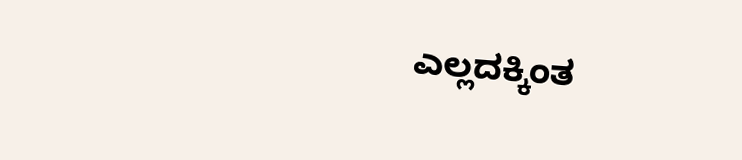ಎಲ್ಲದಕ್ಕಿಂತ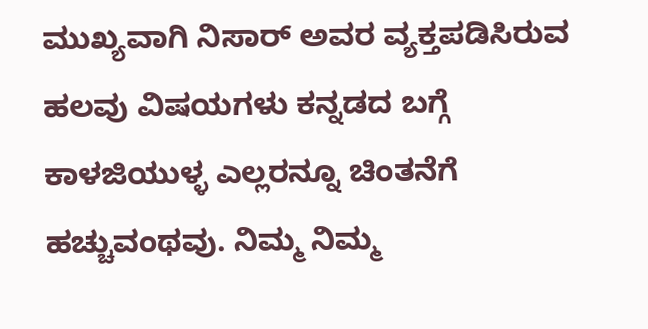ಮುಖ್ಯವಾಗಿ ನಿಸಾರ್ ಅವರ ವ್ಯಕ್ತಪಡಿಸಿರುವ ಹಲವು ವಿಷಯಗಳು ಕನ್ನಡದ ಬಗ್ಗೆ ಕಾಳಜಿಯುಳ್ಳ ಎಲ್ಲರನ್ನೂ ಚಿಂತನೆಗೆ ಹಚ್ಚುವಂಥವು. ನಿಮ್ಮ ನಿಮ್ಮ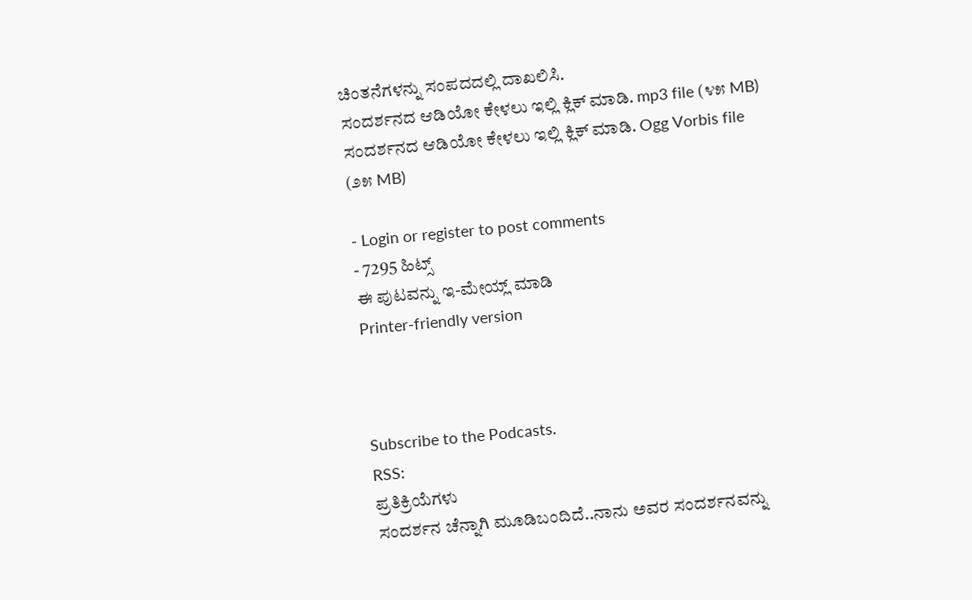ಚಿಂತನೆಗಳನ್ನು ಸಂಪದದಲ್ಲಿ ದಾಖಲಿಸಿ.
ಸಂದರ್ಶನದ ಆಡಿಯೋ ಕೇಳಲು ಇಲ್ಲಿ ಕ್ಲಿಕ್ ಮಾಡಿ. mp3 file (೪೫ MB)
ಸಂದರ್ಶನದ ಆಡಿಯೋ ಕೇಳಲು ಇಲ್ಲಿ ಕ್ಲಿಕ್ ಮಾಡಿ. Ogg Vorbis file (೨೫ MB)

- Login or register to post comments
- 7295 ಹಿಟ್ಸ್
ಈ ಪುಟವನ್ನು ಇ-ಮೇಯ್ಲ್ ಮಾಡಿ
Printer-friendly version



Subscribe to the Podcasts.
RSS:
ಪ್ರತಿಕ್ರಿಯೆಗಳು
ಸಂದರ್ಶನ ಚೆನ್ನಾಗಿ ಮೂಡಿಬಂದಿದೆ..ನಾನು ಅವರ ಸಂದರ್ಶನವನ್ನು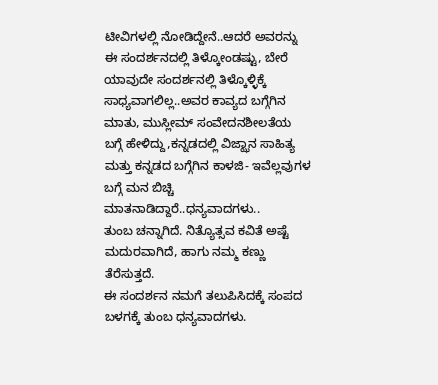ಟೀವಿಗಳಲ್ಲಿ ನೋಡಿದ್ದೇನೆ..ಆದರೆ ಅವರನ್ನು ಈ ಸಂದರ್ಶನದಲ್ಲಿ ತಿಳ್ಕೋಂಡಷ್ಟು, ಬೇರೆ ಯಾವುದೇ ಸಂದರ್ಶನಲ್ಲಿ ತಿಳ್ಕೊಳ್ಳಿಕ್ಕೆ ಸಾಧ್ಯವಾಗಲಿಲ್ಲ..ಅವರ ಕಾವ್ಯದ ಬಗ್ಗೆಗಿನ ಮಾತು, ಮುಸ್ಲೀಮ್ ಸಂವೇದನಶೀಲತೆಯ ಬಗ್ಗೆ ಹೇಳಿದ್ದು,ಕನ್ನಡದಲ್ಲಿ ವಿಜ್ಝಾನ ಸಾಹಿತ್ಯ ಮತ್ತು ಕನ್ನಡದ ಬಗ್ಗೆಗಿನ ಕಾಳಜಿ- ಇವೆಲ್ಲವುಗಳ ಬಗ್ಗೆ ಮನ ಬಿಚ್ಚಿ ಮಾತನಾಡಿದ್ದಾರೆ..ಧನ್ಯವಾದಗಳು..
ತುಂಬ ಚನ್ನಾಗಿದೆ. ನಿತ್ಯೊತ್ಸವ ಕವಿತೆ ಅಷ್ಟೆ ಮದುರವಾಗಿದೆ, ಹಾಗು ನಮ್ಮ ಕಣ್ಣು ತೆರೆಸುತ್ತದೆ.
ಈ ಸಂದರ್ಶನ ನಮಗೆ ತಲುಪಿಸಿದಕ್ಕೆ ಸಂಪದ ಬಳಗಕ್ಕೆ ತುಂಬ ಧನ್ಯವಾದಗಳು.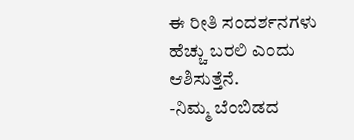ಈ ರೀತಿ ಸಂದರ್ಶನಗಳು ಹೆಚ್ಚು ಬರಲಿ ಎಂದು ಆಶಿಸುತ್ತೆನೆ.
-ನಿಮ್ಮ ಬೆಂಬಿಡದ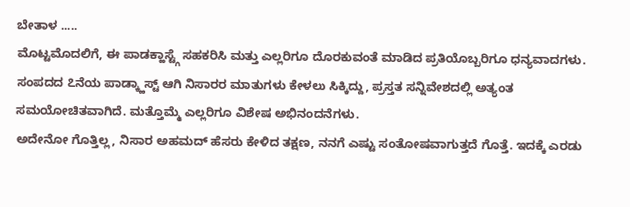ಬೇತಾಳ .....
ಮೊಟ್ಟಮೊದಲಿಗೆ, ಈ ಪಾಡಕ್ಹಾಸ್ಟ್ಗೆ ಸಹಕರಿಸಿ ಮತ್ತು ಎಲ್ಲರಿಗೂ ದೊರಕುವಂತೆ ಮಾಡಿದ ಪ್ರತಿಯೊಬ್ಬರಿಗೂ ಧನ್ಯವಾದಗಳು. ಸಂಪದದ ೭ನೆಯ ಪಾಡ್ಕ್ಹಾಸ್ಟ್ ಆಗಿ ನಿಸಾರರ ಮಾತುಗಳು ಕೇಳಲು ಸಿಕ್ಕಿದ್ದು, ಪ್ರಸ್ತತ ಸನ್ನಿವೇಶದಲ್ಲಿ ಅತ್ಯಂತ ಸಮಯೋಚಿತವಾಗಿದೆ. ಮತ್ತೊಮ್ಮೆ ಎಲ್ಲರಿಗೂ ವಿಶೇಷ ಅಭಿನಂದನೆಗಳು.
ಅದೇನೋ ಗೊತ್ತಿಲ್ಲ, ನಿಸಾರ ಅಹಮದ್ ಹೆಸರು ಕೇಳಿದ ತಕ್ಷಣ, ನನಗೆ ಎಷ್ಟು ಸಂತೋಷವಾಗುತ್ತದೆ ಗೊತ್ತೆ. ಇದಕ್ಕೆ ಎರಡು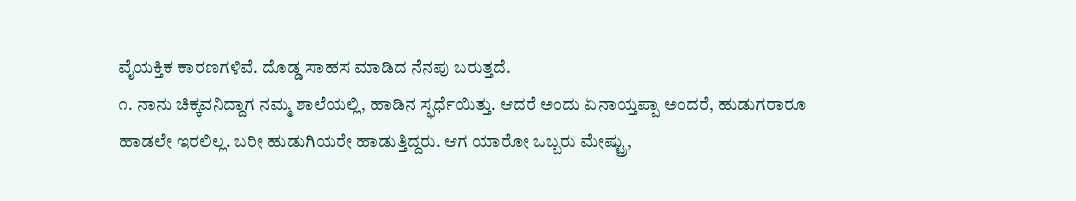ವೈಯಕ್ತಿಕ ಕಾರಣಗಳಿವೆ. ದೊಡ್ಡ ಸಾಹಸ ಮಾಡಿದ ನೆನಪು ಬರುತ್ತದೆ.
೧. ನಾನು ಚಿಕ್ಕವನಿದ್ದಾಗ ನಮ್ಮ ಶಾಲೆಯಲ್ಲಿ, ಹಾಡಿನ ಸ್ಫರ್ಧೆಯಿತ್ತು. ಆದರೆ ಅಂದು ಏನಾಯ್ತಪ್ಪಾ ಅಂದರೆ, ಹುಡುಗರಾರೂ ಹಾಡಲೇ ಇರಲಿಲ್ಲ. ಬರೀ ಹುಡುಗಿಯರೇ ಹಾಡುತ್ತಿದ್ದರು. ಆಗ ಯಾರೋ ಒಬ್ಬರು ಮೇಷ್ಟ್ರು,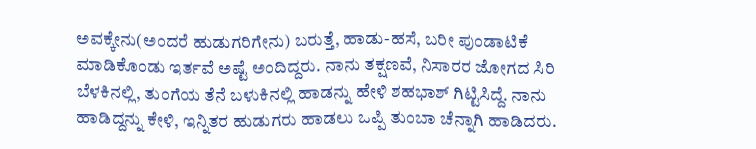ಅವಕ್ಕೇನು(ಅಂದರೆ ಹುಡುಗರಿಗೇನು) ಬರುತ್ತೆ, ಹಾಡು-ಹಸೆ, ಬರೀ ಪುಂಡಾಟಿಕೆ ಮಾಡಿಕೊಂಡು ಇರ್ತವೆ ಅಷ್ಟೆ ಅಂದಿದ್ದರು. ನಾನು ತಕ್ಷಣವೆ, ನಿಸಾರರ ಜೋಗದ ಸಿರಿ ಬೆಳಕಿನಲ್ಲಿ, ತುಂಗೆಯ ತೆನೆ ಬಳುಕಿನಲ್ಲಿ ಹಾಡನ್ನು ಹೇಳಿ ಶಹಭಾಶ್ ಗಿಟ್ಟಿಸಿದ್ದೆ. ನಾನು ಹಾಡಿದ್ದನ್ನು ಕೇಳಿ, ಇನ್ನಿತರ ಹುಡುಗರು ಹಾಡಲು ಒಪ್ಪಿ ತುಂಬಾ ಚೆನ್ನಾಗಿ ಹಾಡಿದರು.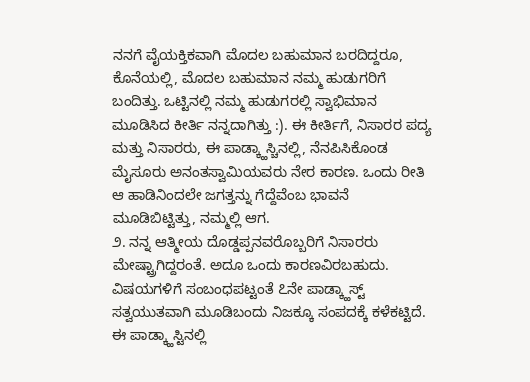ನನಗೆ ವೈಯಕ್ತಿಕವಾಗಿ ಮೊದಲ ಬಹುಮಾನ ಬರದಿದ್ದರೂ, ಕೊನೆಯಲ್ಲಿ, ಮೊದಲ ಬಹುಮಾನ ನಮ್ಮ ಹುಡುಗರಿಗೆ ಬಂದಿತ್ತು. ಒಟ್ಟಿನಲ್ಲಿ ನಮ್ಮ ಹುಡುಗರಲ್ಲಿ ಸ್ವಾಭಿಮಾನ ಮೂಡಿಸಿದ ಕೀರ್ತಿ ನನ್ನದಾಗಿತ್ತು :). ಈ ಕೀರ್ತಿಗೆ, ನಿಸಾರರ ಪದ್ಯ ಮತ್ತು ನಿಸಾರರು, ಈ ಪಾಡ್ಕ್ಹಾಸ್ಚಿನಲ್ಲಿ, ನೆನಪಿಸಿಕೊಂಡ ಮೈಸೂರು ಅನಂತಸ್ವಾಮಿಯವರು ನೇರ ಕಾರಣ. ಒಂದು ರೀತಿ ಆ ಹಾಡಿನಿಂದಲೇ ಜಗತ್ತನ್ನು ಗೆದ್ದೆವೆಂಬ ಭಾವನೆ ಮೂಡಿಬಿಟ್ಟಿತ್ತು, ನಮ್ಮಲ್ಲಿ ಆಗ.
೨. ನನ್ನ ಆತ್ಮೀಯ ದೊಡ್ಡಪ್ಪನವರೊಬ್ಬರಿಗೆ ನಿಸಾರರು ಮೇಷ್ಟ್ರಾಗಿದ್ದರಂತೆ. ಅದೂ ಒಂದು ಕಾರಣವಿರಬಹುದು.
ವಿಷಯಗಳಿಗೆ ಸಂಬಂಧಪಟ್ಟಂತೆ ೭ನೇ ಪಾಡ್ಕ್ಹಾಸ್ಟ್ ಸತ್ವಯುತವಾಗಿ ಮೂಡಿಬಂದು ನಿಜಕ್ಕೂ ಸಂಪದಕ್ಕೆ ಕಳೆಕಟ್ಟಿದೆ. ಈ ಪಾಡ್ಕ್ಹಾಸ್ಟಿನಲ್ಲಿ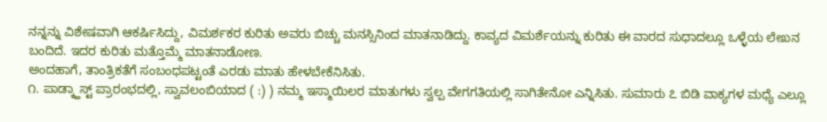ನನ್ನನ್ನು ವಿಶೇಷವಾಗಿ ಆಕರ್ಷಿಸಿದ್ದು, ವಿಮರ್ಶಕರ ಕುರಿತು ಅವರು ಬಿಚ್ಚು ಮನಸ್ಸಿನಿಂದ ಮಾತನಾಡಿದ್ದು. ಕಾವ್ಯದ ವಿಮರ್ಶೆಯನ್ನು ಕುರಿತು ಈ ವಾರದ ಸುಧಾದಲ್ಲೂ ಒಳ್ಳೆಯ ಲೇಖನ ಬಂದಿದೆ. ಇದರ ಕುರಿತು ಮತ್ತೊಮ್ಮೆ ಮಾತನಾಡೋಣ.
ಅಂದಹಾಗೆ, ತಾಂತ್ರಿಕತೆಗೆ ಸಂಬಂಧಪಟ್ಟಂತೆ ಎರಡು ಮಾತು ಹೇಳಬೇಕೆನಿಸಿತು.
೧. ಪಾಡ್ಕ್ಹಾಸ್ಟ್ ಪ್ರಾರಂಭದಲ್ಲಿ, ಸ್ವಾವಲಂಬಿಯಾದ ( :) ) ನಮ್ಮ ಇಸ್ಮಾಯಿಲರ ಮಾತುಗಳು ಸ್ವಲ್ಪ ವೇಗಗತಿಯಲ್ಲಿ ಸಾಗಿತೇನೋ ಎನ್ನಿಸಿತು. ಸುಮಾರು ೭ ಬಿಡಿ ವಾಕ್ಯಗಳ ಮಧ್ಯೆ ಎಲ್ಲೂ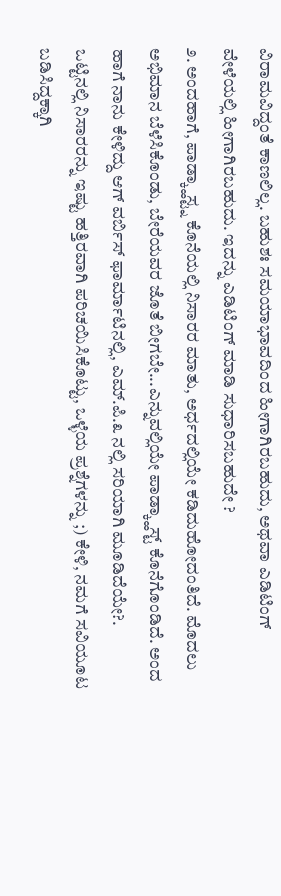ವಿರಾಮವಿದ್ದಂತೆ ಕಾಣಲಿಲ್ಲ. ಬಹುಶಃ ಸಮಯಾಭಾವದಿಂದ ಹೀಗಾಗಿರಬಹುದು, ಅಥವಾ ಎಡಿಟಿಂಗ್ ವೇಳೆಯಲ್ಲಿ ಹೀಗಾಗಿರಬಹುದು. ಇದನ್ನು ಎಡಿಟಿಂಗ್ ಮಾಡಿ ಸುಧಾರಿಸಬಹುದೇ ?
೨. ಅಂದಹಾಗೆ, ಪಾಡ್ಕ್ಹಾಸ್ಟ್ನ ಕೊನೆಯಲ್ಲಿ ನಿಸಾರರ ಮಾತು, ಅರ್ಧದಲ್ಲಿಯೇ ಕಡಿದುಹೋದಂತಿದೆ. ಮೊದಲು ಅಭಿಮಾನ ಬೆಳೆಸಿಕೊಂಡು, ಬೇರೆಯವರ ಜೊತೆ ಬೀಗಬೇ...ಎನ್ನುವಲ್ಲಿಯೇ ಪಾಡ್ಕ್ಹಾಸ್ಟ್ ಕೊನೆಗೊಂಡಿದೆ. ಅಂದ ಹಾಗೆ ನಾನು ಕೇಳಿದ್ದು ಆಗ್ ವರ್ಬಿಸ್ ಫಾರ್ಮಾಟಿನಲ್ಲಿ, ಎಮ್.ಪಿ.೩ ನಲ್ಲಿ ಸರಿಯಾಗಿ ಮೂಡಿದೆಯೇ?.
ಒಟ್ಟಿನಲ್ಲಿ ನಿಸಾರರನ್ನು ಇಷ್ಟು ಹತ್ತಿರವಾಗಿ ಪರಿಚಯಿಸಿಕೊಟ್ಟು, ಒಳ್ಳೆಯ ಪ್ರಶ್ನೆಗಳನ್ನು ;) ಕೇಳಿ, ನಮಗೆ ಸವಿಯೂಟ ಬಡಿಸಿದ್ದಕ್ಕಾಗಿ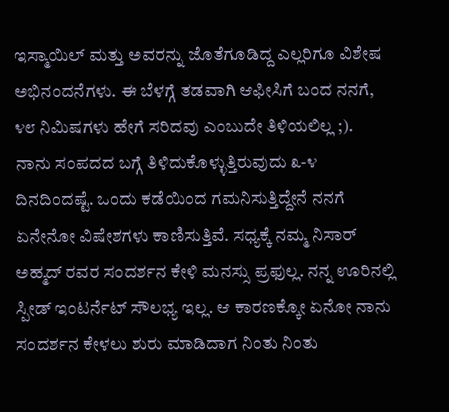ಇಸ್ಮಾಯಿಲ್ ಮತ್ತು ಅವರನ್ನು ಜೊತೆಗೂಡಿದ್ದ ಎಲ್ಲರಿಗೂ ವಿಶೇಷ ಅಭಿನಂದನೆಗಳು. ಈ ಬೆಳಗ್ಗೆ ತಡವಾಗಿ ಆಫೀಸಿಗೆ ಬಂದ ನನಗೆ, ೪೮ ನಿಮಿಷಗಳು ಹೇಗೆ ಸರಿದವು ಎಂಬುದೇ ತಿಳಿಯಲಿಲ್ಲ ;).
ನಾನು ಸಂಪದದ ಬಗ್ಗೆ ತಿಳಿದುಕೊಳ್ಳುತ್ತಿರುವುದು ೩-೪ ದಿನದಿಂದಷ್ಟೆ. ಒಂದು ಕಡೆಯಿಂದ ಗಮನಿಸುತ್ತಿದ್ದೇನೆ ನನಗೆ ಏನೇನೋ ವಿಷೇಶಗಳು ಕಾಣಿಸುತ್ತಿವೆ. ಸಧ್ಯಕ್ಕೆ ನಮ್ಮ ನಿಸಾರ್ ಅಹ್ಮದ್ ರವರ ಸಂದರ್ಶನ ಕೇಳಿ ಮನಸ್ಸು ಪ್ರಫುಲ್ಲ. ನನ್ನ ಊರಿನಲ್ಲಿ ಸ್ಪೀಡ್ ಇಂಟರ್ನೆಟ್ ಸೌಲಭ್ಯ ಇಲ್ಲ. ಆ ಕಾರಣಕ್ಕೋ ಏನೋ ನಾನು ಸಂದರ್ಶನ ಕೇಳಲು ಶುರು ಮಾಡಿದಾಗ ನಿಂತು ನಿಂತು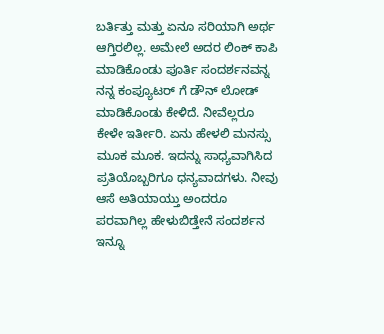ಬರ್ತಿತ್ತು ಮತ್ತು ಏನೂ ಸರಿಯಾಗಿ ಅರ್ಥ ಆಗ್ತಿರಲಿಲ್ಲ. ಅಮೇಲೆ ಅದರ ಲಿಂಕ್ ಕಾಪಿ ಮಾಡಿಕೊಂಡು ಪೂರ್ತಿ ಸಂದರ್ಶನವನ್ನ ನನ್ನ ಕಂಪ್ಯೂಟರ್ ಗೆ ಡೌನ್ ಲೋಡ್ ಮಾಡಿಕೊಂಡು ಕೇಳಿದೆ. ನೀವೆಲ್ಲರೂ ಕೇಳೇ ಇರ್ತೀರಿ. ಏನು ಹೇಳಲಿ ಮನಸ್ಸು ಮೂಕ ಮೂಕ. ಇದನ್ನು ಸಾಧ್ಯವಾಗಿಸಿದ ಪ್ರತಿಯೊಬ್ಬರಿಗೂ ಧನ್ಯವಾದಗಳು. ನೀವು ಆಸೆ ಅತಿಯಾಯ್ತು ಅಂದರೂ ಪರವಾಗಿಲ್ಲ ಹೇಳುಬಿಡ್ತೇನೆ ಸಂದರ್ಶನ ಇನ್ನೂ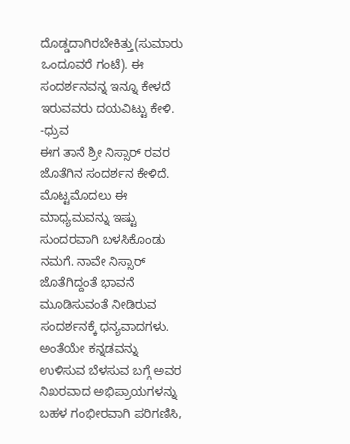ದೊಡ್ಡದಾಗಿರಬೇಕಿತ್ತು(ಸುಮಾರು ಒಂದೂವರೆ ಗಂಟೆ). ಈ ಸಂದರ್ಶನವನ್ನ ಇನ್ನೂ ಕೇಳದೆ ಇರುವವರು ದಯವಿಟ್ಟು ಕೇಳಿ.
-ಧ್ರುವ
ಈಗ ತಾನೆ ಶ್ರೀ ನಿಸ್ಸಾರ್ ರವರ ಜೊತೆಗಿನ ಸಂದರ್ಶನ ಕೇಳಿದೆ. ಮೊಟ್ಟಮೊದಲು ಈ ಮಾಧ್ಯಮವನ್ನು ಇಷ್ಟು ಸುಂದರವಾಗಿ ಬಳಸಿಕೊಂಡು ನಮಗೆ. ನಾವೇ ನಿಸ್ಸಾರ್ ಜೊತೆಗಿದ್ದಂತೆ ಭಾವನೆ ಮೂಡಿಸುವಂತೆ ನೀಡಿರುವ ಸಂದರ್ಶನಕ್ಕೆ ಧನ್ಯವಾದಗಳು. ಅಂತೆಯೇ ಕನ್ನಡವನ್ನು ಉಳಿಸುವ ಬೆಳಸುವ ಬಗ್ಗೆ ಅವರ ನಿಖರವಾದ ಅಭಿಪ್ರಾಯಗಳನ್ನು ಬಹಳ ಗಂಭೀರವಾಗಿ ಪರಿಗಣಿಸಿ,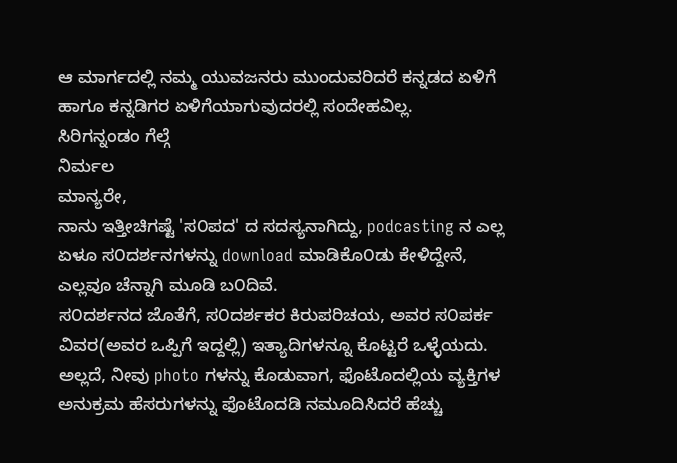ಆ ಮಾರ್ಗದಲ್ಲಿ ನಮ್ಮ ಯುವಜನರು ಮುಂದುವರಿದರೆ ಕನ್ನಡದ ಏಳಿಗೆ ಹಾಗೂ ಕನ್ನಡಿಗರ ಏಳಿಗೆಯಾಗುವುದರಲ್ಲಿ ಸಂದೇಹವಿಲ್ಲ.
ಸಿರಿಗನ್ನಂಡಂ ಗೆಲ್ಗೆ
ನಿರ್ಮಲ
ಮಾನ್ಯರೇ,
ನಾನು ಇತ್ತೀಚಿಗಷ್ಟೆ 'ಸ೦ಪದ' ದ ಸದಸ್ಯನಾಗಿದ್ದು, podcasting ನ ಎಲ್ಲ ಏಳೂ ಸ೦ದರ್ಶನಗಳನ್ನು download ಮಾಡಿಕೊ೦ಡು ಕೇಳಿದ್ದೇನೆ, ಎಲ್ಲವೂ ಚೆನ್ನಾಗಿ ಮೂಡಿ ಬ೦ದಿವೆ.
ಸ೦ದರ್ಶನದ ಜೊತೆಗೆ, ಸ೦ದರ್ಶಕರ ಕಿರುಪರಿಚಯ, ಅವರ ಸ೦ಪರ್ಕ ವಿವರ(ಅವರ ಒಪ್ಪಿಗೆ ಇದ್ದಲ್ಲಿ) ಇತ್ಯಾದಿಗಳನ್ನೂ ಕೊಟ್ಟರೆ ಒಳ್ಳೆಯದು. ಅಲ್ಲದೆ, ನೀವು photo ಗಳನ್ನು ಕೊಡುವಾಗ, ಫೊಟೊದಲ್ಲಿಯ ವ್ಯಕ್ತಿಗಳ ಅನುಕ್ರಮ ಹೆಸರುಗಳನ್ನು ಫೊಟೊದಡಿ ನಮೂದಿಸಿದರೆ ಹೆಚ್ಚು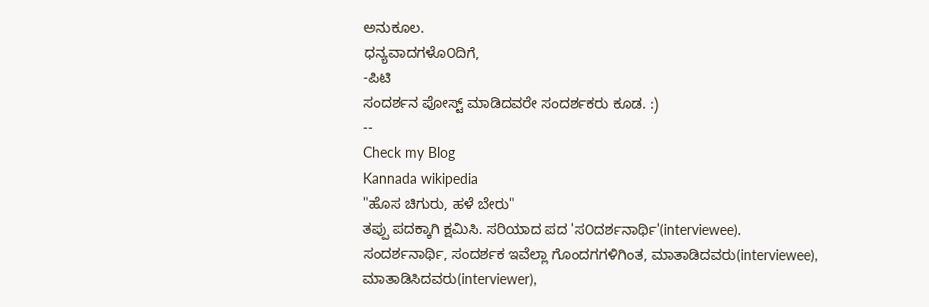ಅನುಕೂಲ.
ಧನ್ಯವಾದಗಳೊ೦ದಿಗೆ,
-ಪಿಟಿ
ಸಂದರ್ಶನ ಪೋಸ್ಟ್ ಮಾಡಿದವರೇ ಸಂದರ್ಶಕರು ಕೂಡ. :)
--
Check my Blog
Kannada wikipedia
"ಹೊಸ ಚಿಗುರು, ಹಳೆ ಬೇರು"
ತಪ್ಪು ಪದಕ್ಕಾಗಿ ಕ್ಷಮಿಸಿ. ಸರಿಯಾದ ಪದ 'ಸ೦ದರ್ಶನಾರ್ಥಿ'(interviewee).
ಸಂದರ್ಶನಾರ್ಥಿ, ಸಂದರ್ಶಕ ಇವೆಲ್ಲಾ ಗೊಂದಗಗಳಿಗಿಂತ, ಮಾತಾಡಿದವರು(interviewee), ಮಾತಾಡಿಸಿದವರು(interviewer),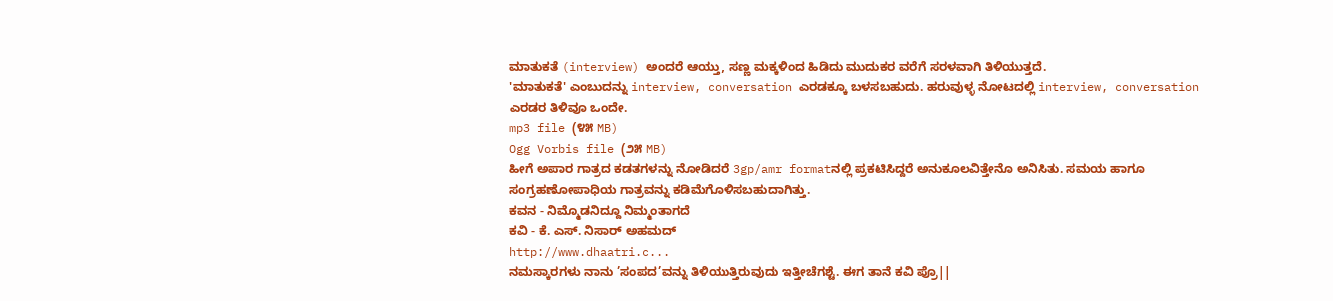ಮಾತುಕತೆ (interview) ಅಂದರೆ ಆಯ್ತು, ಸಣ್ಣ ಮಕ್ಕಳಿಂದ ಹಿಡಿದು ಮುದುಕರ ವರೆಗೆ ಸರಳವಾಗಿ ತಿಳಿಯುತ್ತದೆ.
'ಮಾತುಕತೆ' ಎಂಬುದನ್ನು interview, conversation ಎರಡಕ್ಕೂ ಬಳಸಬಹುದು. ಹರುವುಳ್ಳ ನೋಟದಲ್ಲಿ interview, conversation ಎರಡರ ತಿಳಿವೂ ಒಂದೇ.
mp3 file (೪೫ MB)
Ogg Vorbis file (೨೫ MB)
ಹೀಗೆ ಅಪಾರ ಗಾತ್ರದ ಕಡತಗಳನ್ನು ನೋಡಿದರೆ 3gp/amr formatನಲ್ಲಿ ಪ್ರಕಟಿಸಿದ್ದರೆ ಅನುಕೂಲವಿತ್ತೇನೊ ಅನಿಸಿತು. ಸಮಯ ಹಾಗೂ ಸಂಗ್ರಹಣೋಪಾಧಿಯ ಗಾತ್ರವನ್ನು ಕಡಿಮೆಗೊಳಿಸಬಹುದಾಗಿತ್ತು.
ಕವನ - ನಿಮ್ಮೊಡನಿದ್ದೂ ನಿಮ್ಮಂತಾಗದೆ
ಕವಿ - ಕೆ. ಎಸ್. ನಿಸಾರ್ ಅಹಮದ್
http://www.dhaatri.c...
ನಮಸ್ಕಾರಗಳು ನಾನು ’ಸಂಪದ’ವನ್ನು ತಿಳಿಯುತ್ತಿರುವುದು ಇತ್ತೀಚೆಗಶ್ಟೆ. ಈಗ ತಾನೆ ಕವಿ ಪ್ರೊ||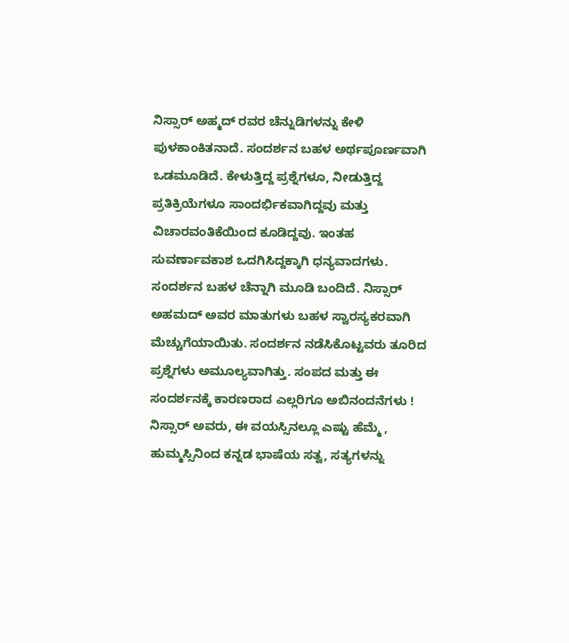ನಿಸ್ಸಾರ್ ಅಹ್ಮದ್ ರವರ ಚೆನ್ನುಡಿಗಳನ್ನು ಕೇಳಿ ಪುಳಕಾಂಕಿತನಾದೆ. ಸಂದರ್ಶನ ಬಹಳ ಅರ್ಥಪೂರ್ಣವಾಗಿ ಒಡಮೂಡಿದೆ. ಕೇಳುತ್ತಿದ್ದ ಪ್ರಶ್ನೆಗಳೂ, ನೀಡುತ್ತಿದ್ದ ಪ್ರತಿಕ್ರಿಯೆಗಳೂ ಸಾಂದರ್ಭಿಕವಾಗಿದ್ದವು ಮತ್ತು ವಿಚಾರವಂತಿಕೆಯಿಂದ ಕೂಡಿದ್ದವು. ಇಂತಹ ಸುವರ್ಣಾವಕಾಶ ಒದಗಿಸಿದ್ದಕ್ಕಾಗಿ ಧನ್ಯವಾದಗಳು.
ಸಂದರ್ಶನ ಬಹಳ ಚೆನ್ನಾಗಿ ಮೂಡಿ ಬಂದಿದೆ. ನಿಸ್ಸಾರ್ ಅಹಮದ್ ಅವರ ಮಾತುಗಳು ಬಹಳ ಸ್ವಾರಸ್ಯಕರವಾಗಿ ಮೆಚ್ಚುಗೆಯಾಯಿತು. ಸಂದರ್ಶನ ನಡೆಸಿಕೊಟ್ಟವರು ತೂರಿದ ಪ್ರಶ್ನೆಗಳು ಅಮೂಲ್ಯವಾಗಿತ್ತು. ಸಂಪದ ಮತ್ತು ಈ ಸಂದರ್ಶನಕ್ಕೆ ಕಾರಣರಾದ ಎಲ್ಲರಿಗೂ ಅಬಿನಂದನೆಗಳು !
ನಿಸ್ಸಾರ್ ಅವರು, ಈ ವಯಸ್ಸಿನಲ್ಲೂ ಎಷ್ಟು ಹೆಮ್ಮೆ , ಹುಮ್ಮಸ್ಸಿನಿಂದ ಕನ್ನಡ ಭಾಷೆಯ ಸತ್ವ, ಸತ್ಯಗಳನ್ನು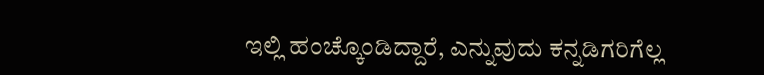ಇಲ್ಲಿ ಹಂಚ್ಕೊಂಡಿದ್ದಾರೆ, ಎನ್ನುವುದು ಕನ್ನಡಿಗರಿಗೆಲ್ಲ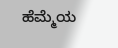ಹೆಮ್ಮೆಯ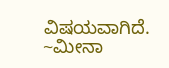ವಿಷಯವಾಗಿದೆ.
~ಮೀನಾ